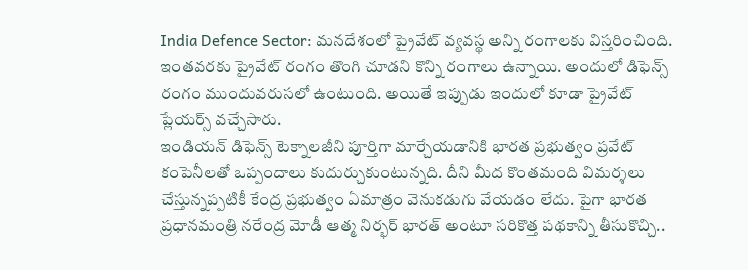India Defence Sector: మనదేశంలో ప్రైవేట్ వ్యవస్థ అన్ని రంగాలకు విస్తరించింది. ఇంతవరకు ప్రైవేట్ రంగం తొంగి చూడని కొన్ని రంగాలు ఉన్నాయి. అందులో డిఫెన్స్ రంగం ముందువరుసలో ఉంటుంది. అయితే ఇప్పుడు ఇందులో కూడా ప్రైవేట్ ప్లేయర్స్ వచ్చేసారు.
ఇండియన్ డిఫెన్స్ టెక్నాలజీని పూర్తిగా మార్చేయడానికి భారత ప్రభుత్వం ప్రవేట్ కంపెనీలతో ఒప్పందాలు కుదుర్చుకుంటున్నది. దీని మీద కొంతమంది విమర్శలు చేస్తున్నప్పటికీ కేంద్ర ప్రభుత్వం ఏమాత్రం వెనుకడుగు వేయడం లేదు. పైగా భారత ప్రధానమంత్రి నరేంద్ర మోడీ ఆత్మ నిర్భర్ భారత్ అంటూ సరికొత్త పథకాన్ని తీసుకొచ్చి..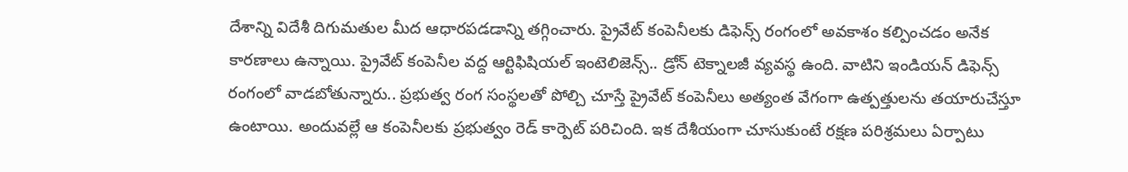దేశాన్ని విదేశీ దిగుమతుల మీద ఆధారపడడాన్ని తగ్గించారు. ప్రైవేట్ కంపెనీలకు డిఫెన్స్ రంగంలో అవకాశం కల్పించడం అనేక కారణాలు ఉన్నాయి. ప్రైవేట్ కంపెనీల వద్ద ఆర్టిఫిషియల్ ఇంటెలిజెన్స్.. డ్రోన్ టెక్నాలజీ వ్యవస్థ ఉంది. వాటిని ఇండియన్ డిఫెన్స్ రంగంలో వాడబోతున్నారు.. ప్రభుత్వ రంగ సంస్థలతో పోల్చి చూస్తే ప్రైవేట్ కంపెనీలు అత్యంత వేగంగా ఉత్పత్తులను తయారుచేస్తూ ఉంటాయి. అందువల్లే ఆ కంపెనీలకు ప్రభుత్వం రెడ్ కార్పెట్ పరిచింది. ఇక దేశీయంగా చూసుకుంటే రక్షణ పరిశ్రమలు ఏర్పాటు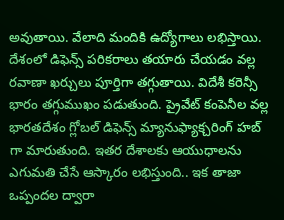అవుతాయి. వేలాది మందికి ఉద్యోగాలు లభిస్తాయి. దేశంలో డిఫెన్స్ పరికరాలు తయారు చేయడం వల్ల రవాణా ఖర్చులు పూర్తిగా తగ్గుతాయి. విదేశీ కరెన్సీ భారం తగ్గుముఖం పడుతుంది. ప్రైవేట్ కంపెనీల వల్ల భారతదేశం గ్లోబల్ డిఫెన్స్ మ్యానుఫ్యాక్చరింగ్ హబ్ గా మారుతుంది. ఇతర దేశాలకు ఆయుధాలను ఎగుమతి చేసే ఆస్కారం లభిస్తుంది.. ఇక తాజా ఒప్పందల ద్వారా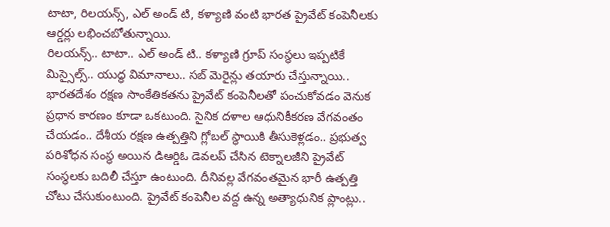టాటా, రిలయన్స్, ఎల్ అండ్ టి, కళ్యాణి వంటి భారత ప్రైవేట్ కంపెనీలకు ఆర్డర్లు లభించబోతున్నాయి.
రిలయన్స్.. టాటా.. ఎల్ అండ్ టి.. కళ్యాణి గ్రూప్ సంస్థలు ఇప్పటికే మిస్సైల్స్.. యుద్ధ విమానాలు.. సబ్ మెరైన్లు తయారు చేస్తున్నాయి.. భారతదేశం రక్షణ సాంకేతికతను ప్రైవేట్ కంపెనీలతో పంచుకోవడం వెనుక ప్రధాన కారణం కూడా ఒకటుంది. సైనిక దళాల ఆధునికీకరణ వేగవంతం చేయడం.. దేశీయ రక్షణ ఉత్పత్తిని గ్లోబల్ స్థాయికి తీసుకెళ్లడం.. ప్రభుత్వ పరిశోధన సంస్థ అయిన డిఆర్డిఓ డెవలప్ చేసిన టెక్నాలజీని ప్రైవేట్ సంస్థలకు బదిలీ చేస్తూ ఉంటుంది. దీనివల్ల వేగవంతమైన భారీ ఉత్పత్తి చోటు చేసుకుంటుంది. ప్రైవేట్ కంపెనీల వద్ద ఉన్న అత్యాధునిక ప్లాంట్లు..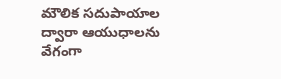మౌలిక సదుపాయాల ద్వారా ఆయుధాలను వేగంగా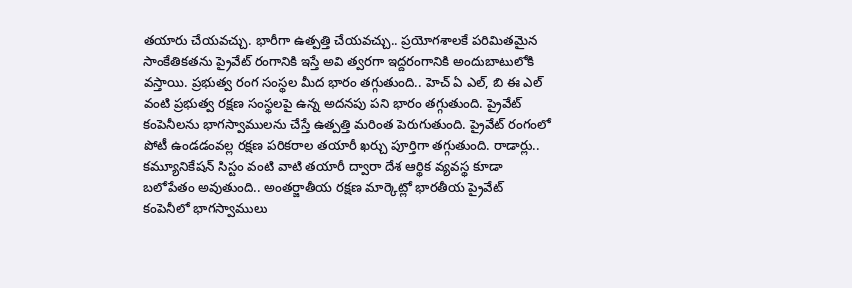తయారు చేయవచ్చు. భారీగా ఉత్పత్తి చేయవచ్చు.. ప్రయోగశాలకే పరిమితమైన సాంకేతికతను ప్రైవేట్ రంగానికి ఇస్తే అవి త్వరగా ఇద్దరంగానికి అందుబాటులోకి వస్తాయి. ప్రభుత్వ రంగ సంస్థల మీద భారం తగ్గుతుంది.. హెచ్ ఏ ఎల్, బి ఈ ఎల్ వంటి ప్రభుత్వ రక్షణ సంస్థలపై ఉన్న అదనపు పని భారం తగ్గుతుంది. ప్రైవేట్ కంపెనీలను భాగస్వాములను చేస్తే ఉత్పత్తి మరింత పెరుగుతుంది. ప్రైవేట్ రంగంలో పోటీ ఉండడంవల్ల రక్షణ పరికరాల తయారీ ఖర్చు పూర్తిగా తగ్గుతుంది. రాడార్లు.. కమ్యూనికేషన్ సిస్టం వంటి వాటి తయారీ ద్వారా దేశ ఆర్థిక వ్యవస్థ కూడా బలోపేతం అవుతుంది.. అంతర్జాతీయ రక్షణ మార్కెట్లో భారతీయ ప్రైవేట్ కంపెనీలో భాగస్వాములు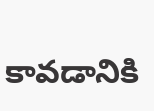కావడానికి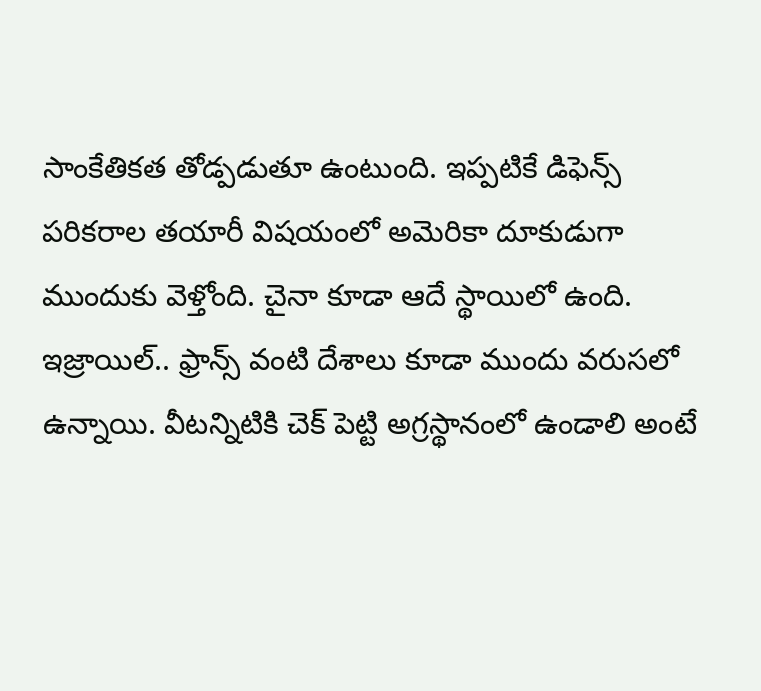సాంకేతికత తోడ్పడుతూ ఉంటుంది. ఇప్పటికే డిఫెన్స్ పరికరాల తయారీ విషయంలో అమెరికా దూకుడుగా ముందుకు వెళ్తోంది. చైనా కూడా ఆదే స్థాయిలో ఉంది. ఇజ్రాయిల్.. ఫ్రాన్స్ వంటి దేశాలు కూడా ముందు వరుసలో ఉన్నాయి. వీటన్నిటికి చెక్ పెట్టి అగ్రస్థానంలో ఉండాలి అంటే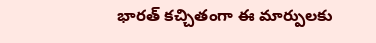భారత్ కచ్చితంగా ఈ మార్పులకు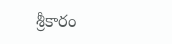శ్రీకారం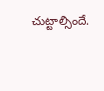చుట్టాల్సిందే.